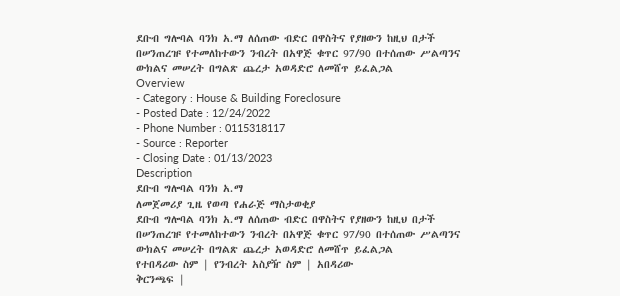ደቡብ ግሎባል ባንክ አ.ማ ለሰጠው ብድር በዋስትና የያዘውን ከዚህ በታች በሠንጠረዡ የተመለከተውን ንብረት በአዋጅ ቁጥር 97/90 በተሰጠው ሥልጣንና ውክልና መሠረት በግልጽ ጨረታ አወዳድሮ ለመሸጥ ይፈልጋል
Overview
- Category : House & Building Foreclosure
- Posted Date : 12/24/2022
- Phone Number : 0115318117
- Source : Reporter
- Closing Date : 01/13/2023
Description
ደቡብ ግሎባል ባንክ አ.ማ
ለመጀመሪያ ጊዜ የወጣ የሐራጅ ማስታወቂያ
ደቡብ ግሎባል ባንክ አ.ማ ለሰጠው ብድር በዋስትና የያዘውን ከዚህ በታች በሠንጠረዡ የተመለከተውን ንብረት በአዋጅ ቁጥር 97/90 በተሰጠው ሥልጣንና ውክልና መሠረት በግልጽ ጨረታ አወዳድሮ ለመሸጥ ይፈልጋል
የተበዳሪው ስም | የንብረት አስያዥ ስም | አበዳሪው
ቅርንጫፍ |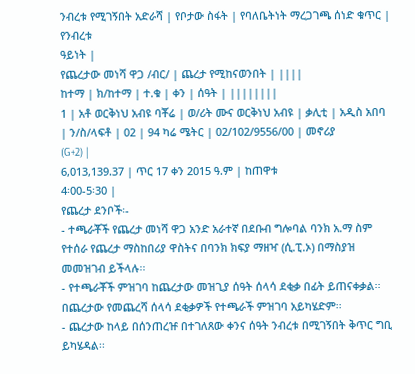ንብረቱ የሚገኝበት አድራሻ | የቦታው ስፋት | የባለቤትነት ማረጋገጫ ሰነድ ቁጥር | የንብረቱ
ዓይነት |
የጨረታው መነሻ ዋጋ /ብር/ | ጨረታ የሚከናወንበት | ||||
ከተማ | ክ/ከተማ | ተ.ቁ | ቀን | ሰዓት | ||||||||
1 | አቶ ወርቅነህ አብዩ ባቾሬ | ወ/ሪት ሙና ወርቅነህ አብዩ | ቃሊቲ | አዲስ አበባ | ን/ስ/ላፍቶ | 02 | 94 ካሬ ሜትር | 02/102/9556/00 | መኖሪያ
(G+2) |
6,013,139.37 | ጥር 17 ቀን 2015 ዓ.ም | ከጠዋቱ
4፡00-5፡30 |
የጨረታ ደንቦች፡-
- ተጫራቾች የጨረታ መነሻ ዋጋ አንድ አራተኛ በደቡብ ግሎባል ባንክ አ.ማ ስም የተሰራ የጨረታ ማስከበሪያ ዋስትና በባንክ ክፍያ ማዘዣ (ሲ.ፒ.ኦ) በማስያዝ መመዝገብ ይችላሉ፡፡
- የተጫራቾች ምዝገባ ከጨረታው መዝጊያ ሰዓት ሰላሳ ደቂቃ በፊት ይጠናቀቃል፡፡ በጨረታው የመጨረሻ ሰላሳ ደቂቃዎች የተጫራች ምዝገባ አይካሄድም፡፡
- ጨረታው ከላይ በሰንጠረዡ በተገለጸው ቀንና ሰዓት ንብረቱ በሚገኝበት ቅጥር ግቢ ይካሄዳል፡፡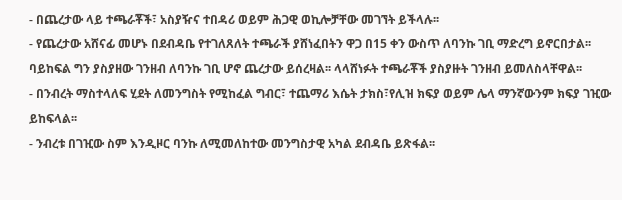- በጨረታው ላይ ተጫራቾች፣ አስያዥና ተበዳሪ ወይም ሕጋዊ ወኪሎቻቸው መገኘት ይችላሉ፡፡
- የጨረታው አሸናፊ መሆኑ በደብዳቤ የተገለጸለት ተጫራች ያሸነፈበትን ዋጋ በ15 ቀን ውስጥ ለባንኩ ገቢ ማድረግ ይኖርበታል፡፡ ባይከፍል ግን ያስያዘው ገንዘብ ለባንኩ ገቢ ሆኖ ጨረታው ይሰረዛል፡፡ ላላሸነፉት ተጫራቾች ያስያዙት ገንዘብ ይመለስላቸዋል፡፡
- በንብረት ማስተላለፍ ሂደት ለመንግስት የሚከፈል ግብር፣ ተጨማሪ እሴት ታክስ፣የሊዝ ክፍያ ወይም ሌላ ማንኛውንም ክፍያ ገዢው ይከፍላል፡፡
- ንብረቱ በገዢው ስም እንዲዞር ባንኩ ለሚመለከተው መንግስታዊ አካል ደብዳቤ ይጽፋል፡፡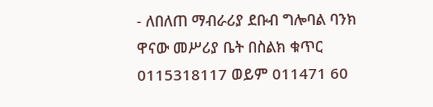- ለበለጠ ማብራሪያ ደቡብ ግሎባል ባንክ ዋናው መሥሪያ ቤት በስልክ ቁጥር 0115318117 ወይም 011471 60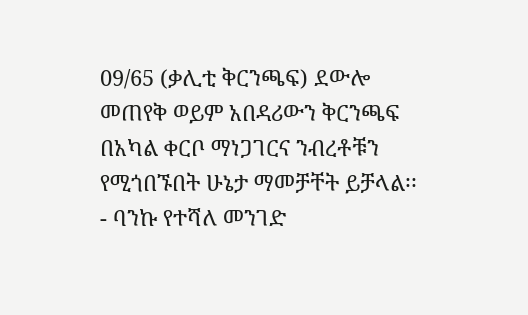09/65 (ቃሊቲ ቅርንጫፍ) ደውሎ መጠየቅ ወይም አበዳሪውን ቅርንጫፍ በአካል ቀርቦ ማነጋገርና ንብረቶቹን የሚጎበኙበት ሁኔታ ማመቻቸት ይቻላል፡፡
- ባንኩ የተሻለ መንገድ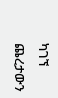ካገኘ ጨረታውን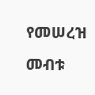የመሠረዝ መብቱ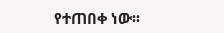የተጠበቀ ነው፡፡